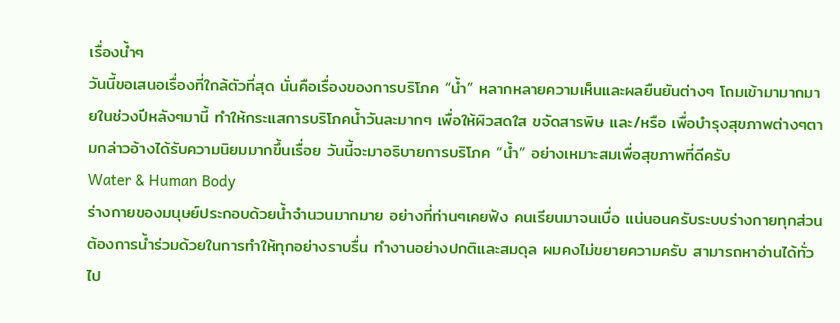เรื่องน้ำๆ
วันนี้ขอเสนอเรื่องที่ใกล้ตัวที่สุด นั่นคือเรื่องของการบริโภค “น้ำ” หลากหลายความเห็นและผลยืนยันต่างๆ โถมเข้ามามากมายในช่วงปีหลังๆมานี้ ทำให้กระแสการบริโภคน้ำวันละมากๆ เพื่อให้ผิวสดใส ขจัดสารพิษ และ/หรือ เพื่อบำรุงสุขภาพต่างๆตามกล่าวอ้างได้รับความนิยมมากขึ้นเรื่อย วันนี้จะมาอธิบายการบริโภค “น้ำ” อย่างเหมาะสมเพื่อสุขภาพที่ดีครับ
Water & Human Body
ร่างกายของมนุษย์ประกอบด้วยน้ำจำนวนมากมาย อย่างที่ท่านๆเคยฟัง คนเรียนมาจนเบื่อ แน่นอนครับระบบร่างกายทุกส่วนต้องการน้ำร่วมด้วยในการทำให้ทุกอย่างราบรื่น ทำงานอย่างปกติและสมดุล ผมคงไม่ขยายความครับ สามารถหาอ่านได้ทั่วไป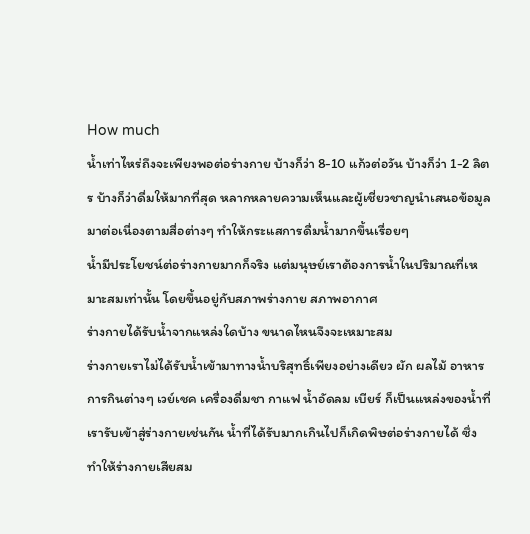How much
น้ำเท่าไหร่ถึงจะเพียงพอต่อร่างกาย บ้างก็ว่า 8-10 แก้วต่อวัน บ้างก็ว่า 1-2 ลิตร บ้างก็ว่าดื่มให้มากที่สุด หลากหลายความเห็นและผู้เชี่ยวชาญนำเสนอข้อมูลมาต่อเนื่องตามสื่อต่างๆ ทำให้กระแสการดื่มน้ำมากขึ้นเรื่อยๆ
น้ำมีประโยชน์ต่อร่างกายมากก็จริง แต่มนุษย์เราต้องการน้ำในปริมาณที่เหมาะสมเท่านั้น โดยขึ้นอยู่กับสภาพร่างกาย สภาพอากาศ
ร่างกายได้รับน้ำจากแหล่งใดบ้าง ขนาดไหนจึงจะเหมาะสม
ร่างกายเราไม่ได้รับน้ำเข้ามาทางน้ำบริสุทธิ์เพียงอย่างเดียว ผัก ผลไม้ อาหารการกินต่างๆ เวย์เชค เครื่องดื่มชา กาแฟ น้ำอัดลม เบียร์ ก็เป็นแหล่งของน้ำที่เรารับเข้าสู่ร่างกายเช่นกัน น้ำที่ได้รับมากเกินไปก็เกิดพิษต่อร่างกายได้ ซึ่งทำให้ร่างกายเสียสม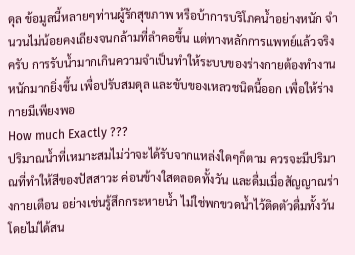ดุล ข้อมูลนี้หลายๆท่านผู้รักสุขภาพ หรือบ้าการบริโภคน้ำอย่างหนัก จำนวนไม่น้อยคงเถียงจนกล้ามที่ลำคอขึ้น แต่ทางหลักการแพทย์แล้วจริงครับ การรับน้ำมากเกินความจำเป็นทำให้ระบบของร่างกายต้องทำงานหนักมากยิ่งขึ้น เพื่อปรับสมดุล และขับของเหลวชนิดนี้ออก เพื่อให้ร่างกายมีเพียงพอ
How much Exactly ???
ปริมาณน้ำที่เหมาะสมไม่ว่าจะได้รับจากแหล่งใดๆก็ตาม ควรจะมีปริมาณที่ทำให้สีของปัสสาวะ ค่อนข้างใสตลอดทั้งวัน และดื่มเมื่อสัญญาณร่างกายเตือน อย่างเช่นรู้สึกกระหายน้ำ ไม่ใช่พกขวดน้ำไว้ติดตัวดื่มทั้งวันโดยไม่ได้สน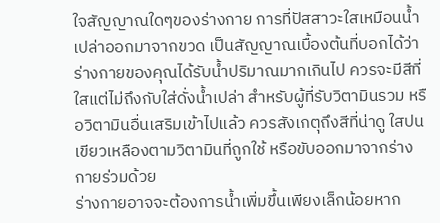ใจสัญญาณใดๆของร่างกาย การที่ปัสสาวะใสเหมือนน้ำเปล่าออกมาจากขวด เป็นสัญญาณเบื้องต้นที่บอกได้ว่า ร่างกายของคุณได้รับน้ำปริมาณมากเกินไป ควรจะมีสีที่ใสแต่ไม่ถึงกับใส่ดั่งน้ำเปล่า สำหรับผู้ที่รับวิตามินรวม หรือวิตามินอื่นเสริมเข้าไปแล้ว ควรสังเกตุถึงสีที่น่าดู ใสปนเขียวเหลืองตามวิตามินที่ถูกใช้ หรือขับออกมาจากร่างกายร่วมด้วย
ร่างกายอาจจะต้องการน้ำเพิ่มขึ้นเพียงเล็กน้อยหาก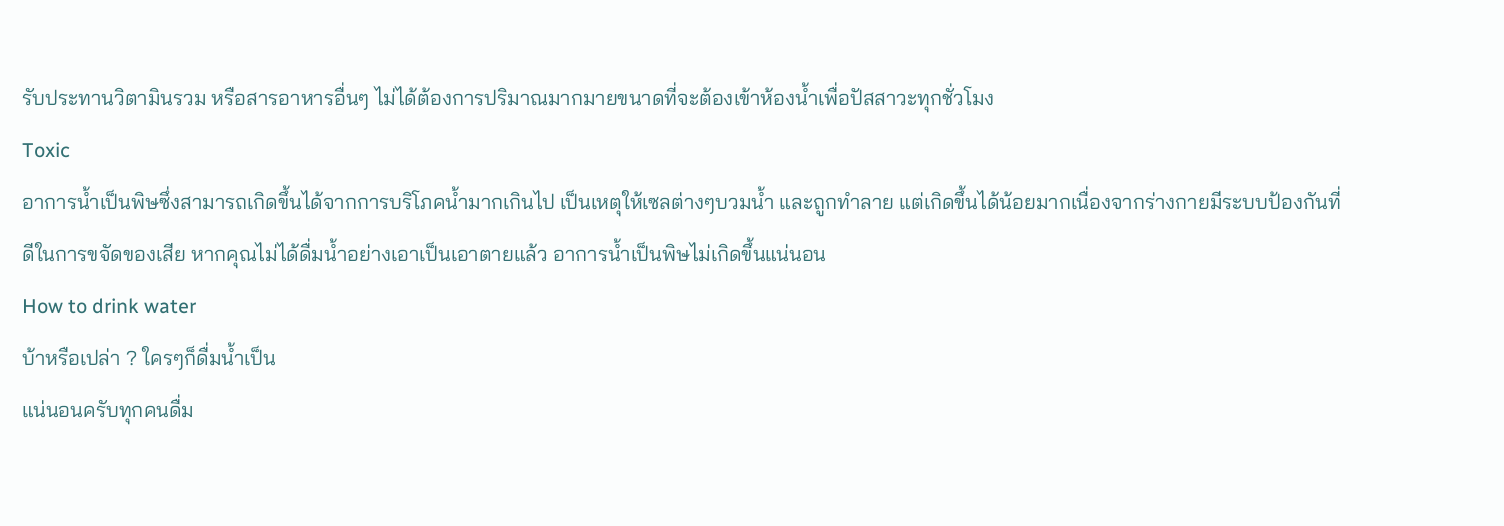รับประทานวิตามินรวม หรือสารอาหารอื่นๆ ไม่ได้ต้องการปริมาณมากมายขนาดที่จะต้องเข้าห้องน้ำเพื่อปัสสาวะทุกชั่วโมง
Toxic
อาการน้ำเป็นพิษซึ่งสามารถเกิดขึ้นได้จากการบริโภคน้ำมากเกินไป เป็นเหตุให้เซลต่างๆบวมน้ำ และถูกทำลาย แต่เกิดขึ้นได้น้อยมากเนื่องจากร่างกายมีระบบป้องกันที่ดีในการขจัดของเสีย หากคุณไม่ได้ดื่มน้ำอย่างเอาเป็นเอาตายแล้ว อาการน้ำเป็นพิษไม่เกิดขึ้นแน่นอน
How to drink water
บ้าหรือเปล่า ? ใครๆก็ดื่มน้ำเป็น
แน่นอนครับทุกคนดื่ม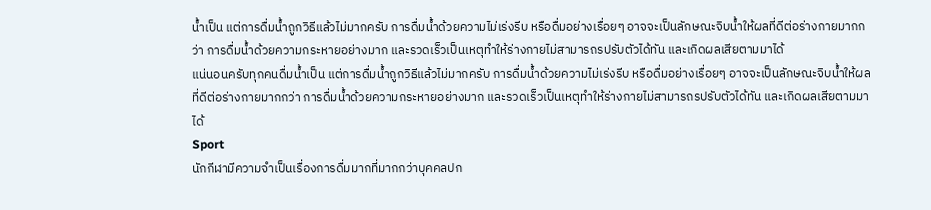น้ำเป็น แต่การดื่มน้ำถูกวิธีแล้วไม่มากครับ การดื่มน้ำด้วยความไม่เร่งรีบ หรือดื่มอย่างเรื่อยๆ อาจจะเป็นลักษณะจิบน้ำให้ผลที่ดีต่อร่างกายมากกว่า การดื่มน้ำด้วยความกระหายอย่างมาก และรวดเร็วเป็นเหตุทำให้ร่างกายไม่สามารถรปรับตัวได้ทัน และเกิดผลเสียตามมาได้
แน่นอนครับทุกคนดื่มน้ำเป็น แต่การดื่มน้ำถูกวิธีแล้วไม่มากครับ การดื่มน้ำด้วยความไม่เร่งรีบ หรือดื่มอย่างเรื่อยๆ อาจจะเป็นลักษณะจิบน้ำให้ผลที่ดีต่อร่างกายมากกว่า การดื่มน้ำด้วยความกระหายอย่างมาก และรวดเร็วเป็นเหตุทำให้ร่างกายไม่สามารถรปรับตัวได้ทัน และเกิดผลเสียตามมาได้
Sport
นักกีฬามีความจำเป็นเรื่องการดื่มมากที่มากกว่าบุคคลปก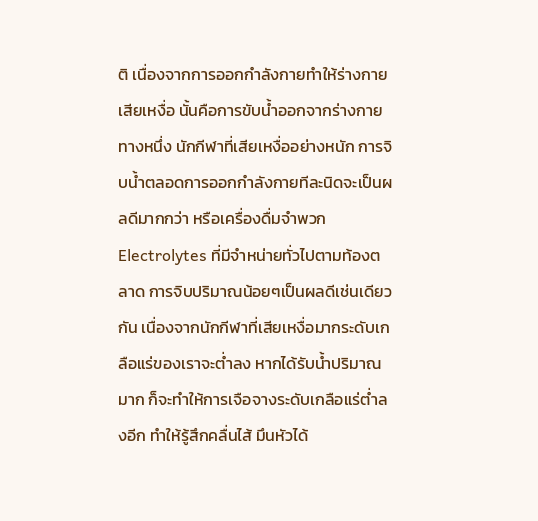ติ เนื่องจากการออกกำลังกายทำให้ร่างกายเสียเหงื่อ นั้นคือการขับน้ำออกจากร่างกายทางหนึ่ง นักกีฬาที่เสียเหงื่ออย่างหนัก การจิบน้ำตลอดการออกกำลังกายทีละนิดจะเป็นผลดีมากกว่า หรือเครื่องดื่มจำพวก Electrolytes ที่มีจำหน่ายทั่วไปตามท้องตลาด การจิบปริมาณน้อยๆเป็นผลดีเช่นเดียวกัน เนื่องจากนักกีฬาที่เสียเหงื่อมากระดับเกลือแร่ของเราจะต่ำลง หากได้รับน้ำปริมาณมาก ก็จะทำให้การเจือจางระดับเกลือแร่ต่ำลงอีก ทำให้รู้สึกคลื่นไส้ มึนหัวได้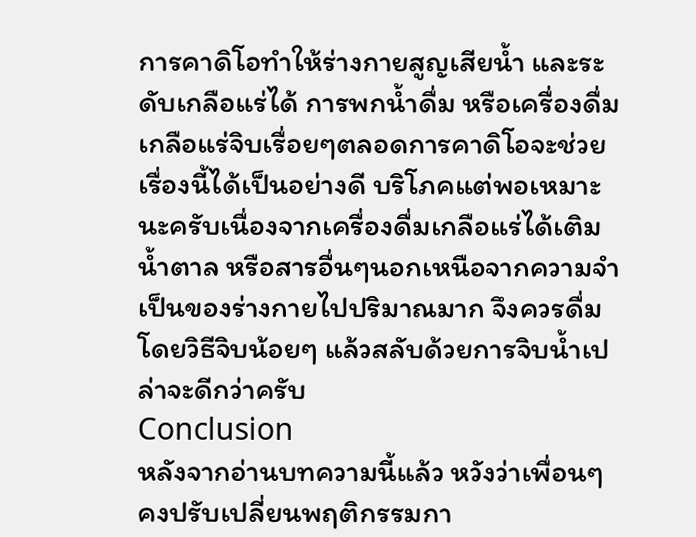การคาดิโอทำให้ร่างกายสูญเสียน้ำ และระดับเกลือแร่ได้ การพกน้ำดื่ม หรือเครื่องดื่มเกลือแร่จิบเรื่อยๆตลอดการคาดิโอจะช่วยเรื่องนี้ได้เป็นอย่างดี บริโภคแต่พอเหมาะนะครับเนื่องจากเครื่องดื่มเกลือแร่ได้เติมน้ำตาล หรือสารอื่นๆนอกเหนือจากความจำเป็นของร่างกายไปปริมาณมาก จึงควรดื่มโดยวิธีจิบน้อยๆ แล้วสลับด้วยการจิบน้ำเปล่าจะดีกว่าครับ
Conclusion
หลังจากอ่านบทความนี้แล้ว หวังว่าเพื่อนๆคงปรับเปลี่ยนพฤติกรรมกา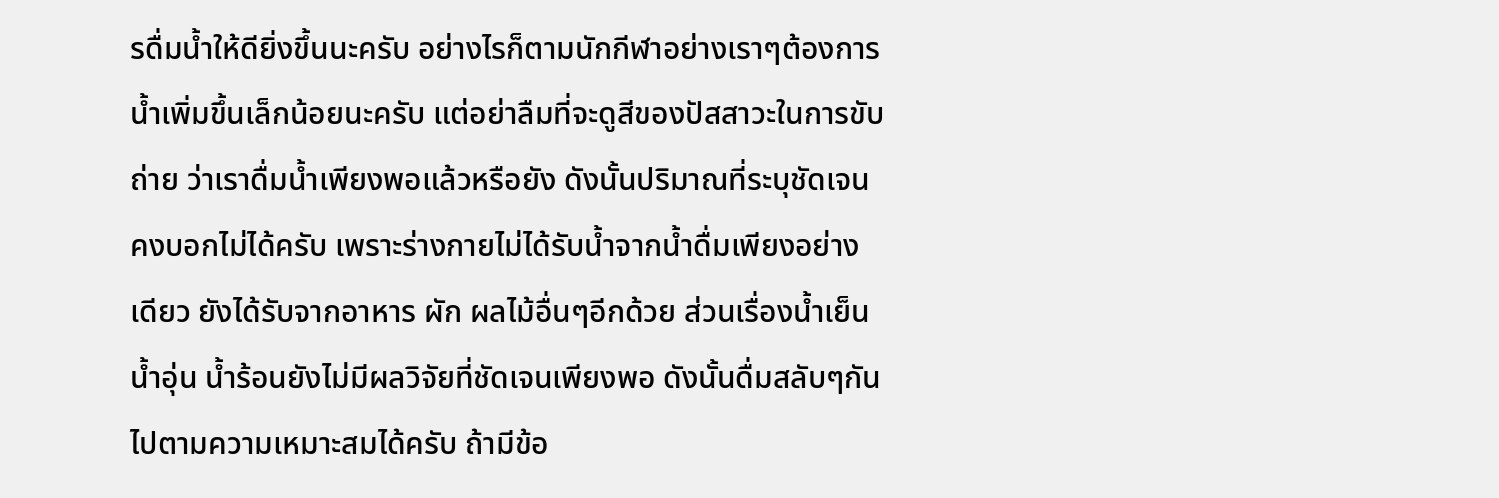รดื่มน้ำให้ดียิ่งขึ้นนะครับ อย่างไรก็ตามนักกีฬาอย่างเราๆต้องการน้ำเพิ่มขึ้นเล็กน้อยนะครับ แต่อย่าลืมที่จะดูสีของปัสสาวะในการขับถ่าย ว่าเราดื่มน้ำเพียงพอแล้วหรือยัง ดังนั้นปริมาณที่ระบุชัดเจนคงบอกไม่ได้ครับ เพราะร่างกายไม่ได้รับน้ำจากน้ำดื่มเพียงอย่างเดียว ยังได้รับจากอาหาร ผัก ผลไม้อื่นๆอีกด้วย ส่วนเรื่องน้ำเย็น น้ำอุ่น น้ำร้อนยังไม่มีผลวิจัยที่ชัดเจนเพียงพอ ดังนั้นดื่มสลับๆกันไปตามความเหมาะสมได้ครับ ถ้ามีข้อ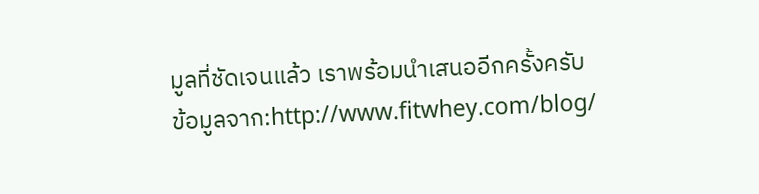มูลที่ชัดเจนแล้ว เราพร้อมนำเสนออีกครั้งครับ
ข้อมูลจาก:http://www.fitwhey.com/blog/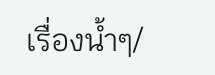เรื่องน้ำๆ/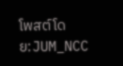โพสต์โดย:JUM_NCC